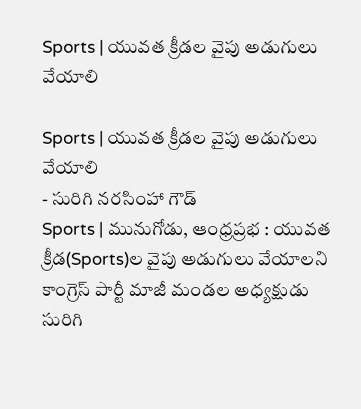Sports | యువత క్రీడల వైపు అడుగులు వేయాలి

Sports | యువత క్రీడల వైపు అడుగులు వేయాలి
- సురిగి నరసింహా గౌడ్
Sports | మునుగోడు, ఆంధ్రప్రభ : యువత క్రీడ(Sports)ల వైపు అడుగులు వేయాలని కాంగ్రెస్ పార్టీ మాజీ మండల అధ్యక్షుడు సురిగి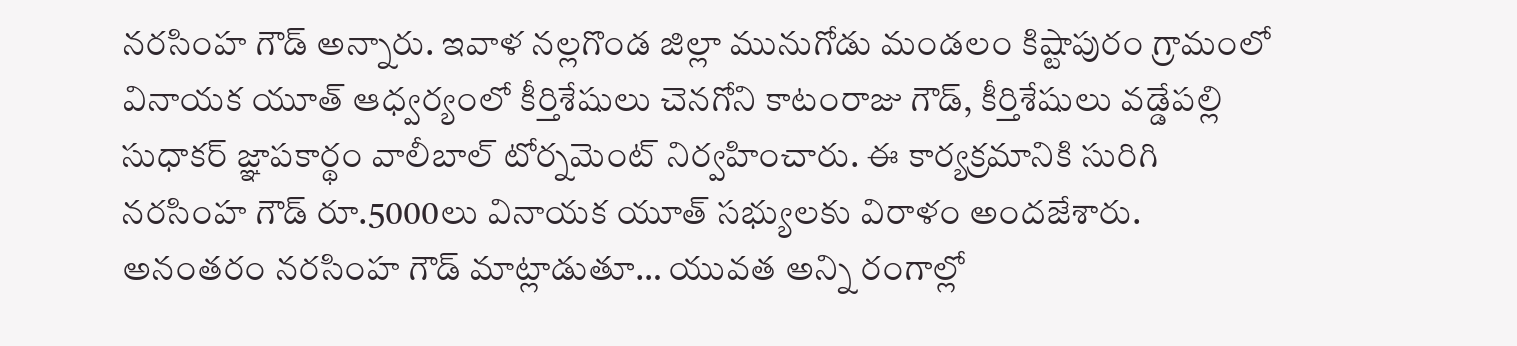నరసింహ గౌడ్ అన్నారు. ఇవాళ నల్లగొండ జిల్లా మునుగోడు మండలం కిష్టాపురం గ్రామంలో వినాయక యూత్ ఆధ్వర్యంలో కీర్తిశేషులు చెనగోని కాటంరాజు గౌడ్, కీర్తిశేషులు వడ్డేపల్లి సుధాకర్ జ్ఞాపకార్థం వాలీబాల్ టోర్నమెంట్ నిర్వహించారు. ఈ కార్యక్రమానికి సురిగి నరసింహ గౌడ్ రూ.5000లు వినాయక యూత్ సభ్యులకు విరాళం అందజేశారు.
అనంతరం నరసింహ గౌడ్ మాట్లాడుతూ… యువత అన్ని రంగాల్లో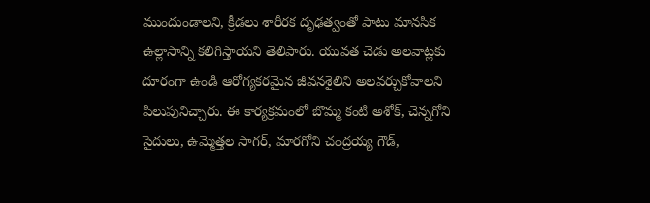ముందుండాలని, క్రీడలు శారీరక దృఢత్వంతో పాటు మానసిక ఉల్లాసాన్ని కలిగిస్తాయని తెలిపారు. యువత చెడు అలవాట్లకు దూరంగా ఉండి ఆరోగ్యకరమైన జీవనశైలిని అలవర్చుకోవాలని పిలుపునిచ్చారు. ఈ కార్యక్రమంలో బొమ్మ కంటి అశోక్, చెన్నగోని సైదులు, ఉమ్మెత్తల సాగర్, మారగోని చంద్రయ్య గౌడ్,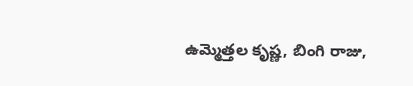ఉమ్మెత్తల కృష్ణ, బింగి రాజు,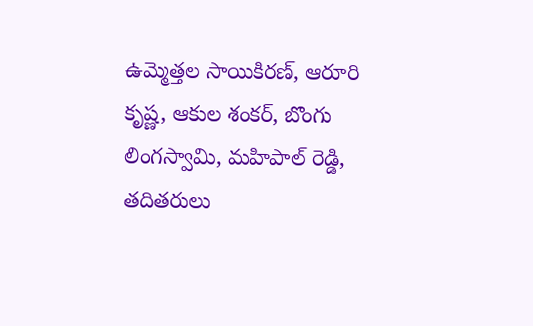ఉమ్మెత్తల సాయికిరణ్, ఆరూరి కృష్ణ, ఆకుల శంకర్, బొంగు లింగస్వామి, మహిపాల్ రెడ్డి, తదితరులు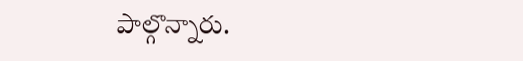పాల్గొన్నారు.